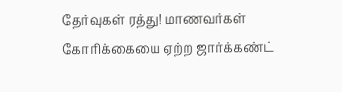தேர்வுகள் ரத்து! மாணவர்கள் கோரிக்கையை ஏற்ற ஜார்க்கண்ட்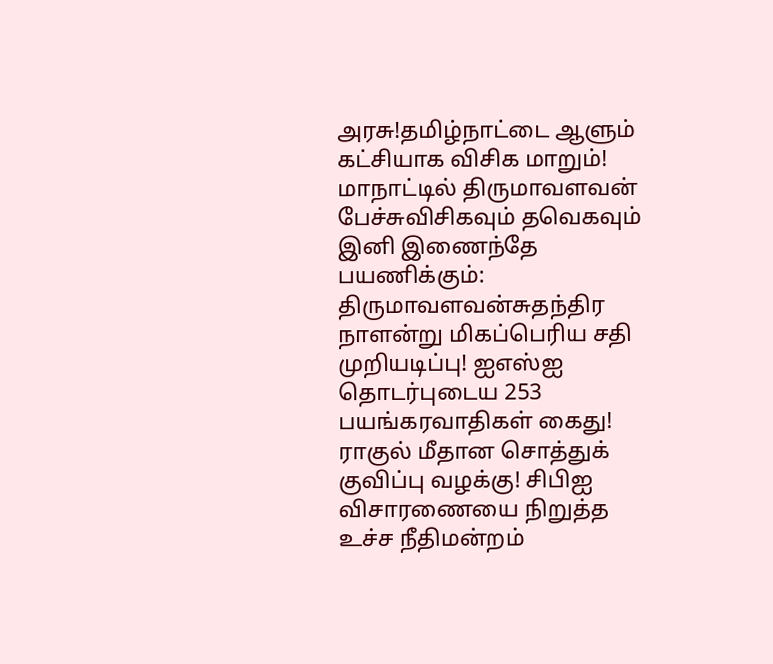அரசு!தமிழ்நாட்டை ஆளும் கட்சியாக விசிக மாறும்! மாநாட்டில் திருமாவளவன் பேச்சுவிசிகவும் தவெகவும் இனி இணைந்தே பயணிக்கும்: திருமாவளவன்சுதந்திர நாளன்று மிகப்பெரிய சதி முறியடிப்பு! ஐஎஸ்ஐ தொடர்புடைய 253 பயங்கரவாதிகள் கைது! ராகுல் மீதான சொத்துக் குவிப்பு வழக்கு! சிபிஐ விசாரணையை நிறுத்த உச்ச நீதிமன்றம்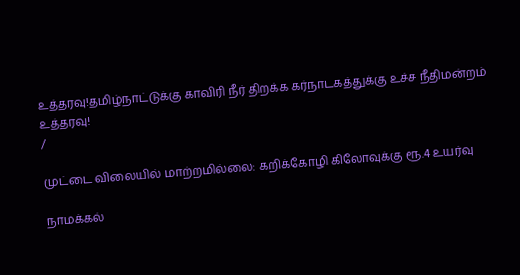உத்தரவு!தமிழ்நாட்டுக்கு காவிரி நீர் திறக்க கர்நாடகத்துக்கு உச்ச நீதிமன்றம் உத்தரவு!
/

முட்டை விலையில் மாற்றமில்லை: கறிக்கோழி கிலோவுக்கு ரூ.4 உயர்வு

நாமக்கல்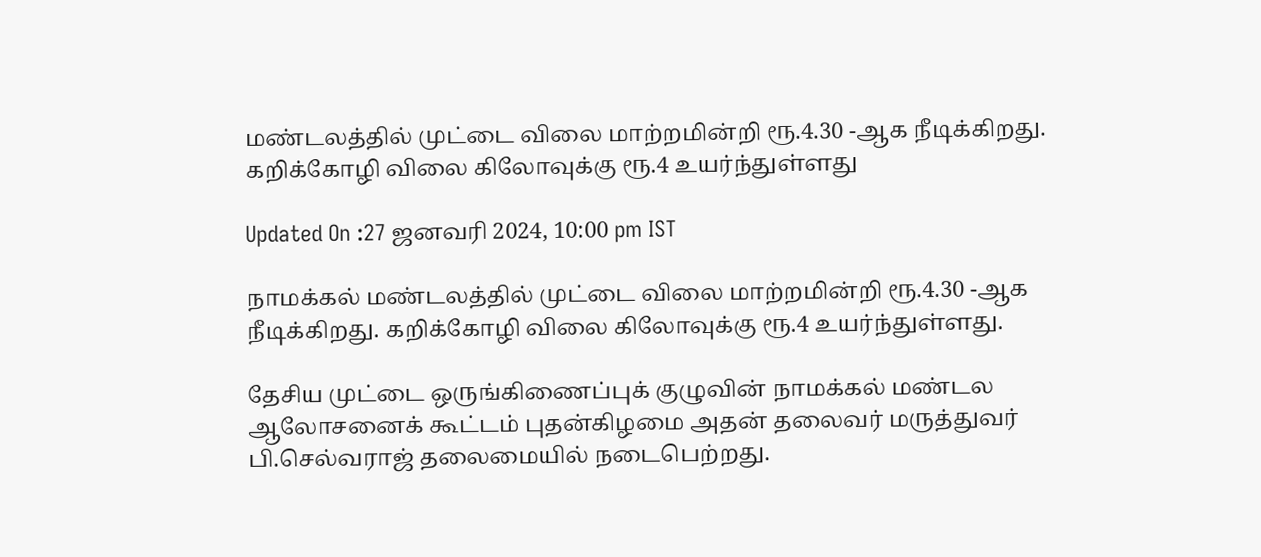மண்டலத்தில் முட்டை விலை மாற்றமின்றி ரூ.4.30 -ஆக நீடிக்கிறது. கறிக்கோழி விலை கிலோவுக்கு ரூ.4 உயர்ந்துள்ளது

Updated On :27 ஜனவரி 2024, 10:00 pm IST

நாமக்கல் மண்டலத்தில் முட்டை விலை மாற்றமின்றி ரூ.4.30 -ஆக நீடிக்கிறது. கறிக்கோழி விலை கிலோவுக்கு ரூ.4 உயர்ந்துள்ளது.

தேசிய முட்டை ஒருங்கிணைப்புக் குழுவின் நாமக்கல் மண்டல ஆலோசனைக் கூட்டம் புதன்கிழமை அதன் தலைவர் மருத்துவர் பி.செல்வராஜ் தலைமையில் நடைபெற்றது.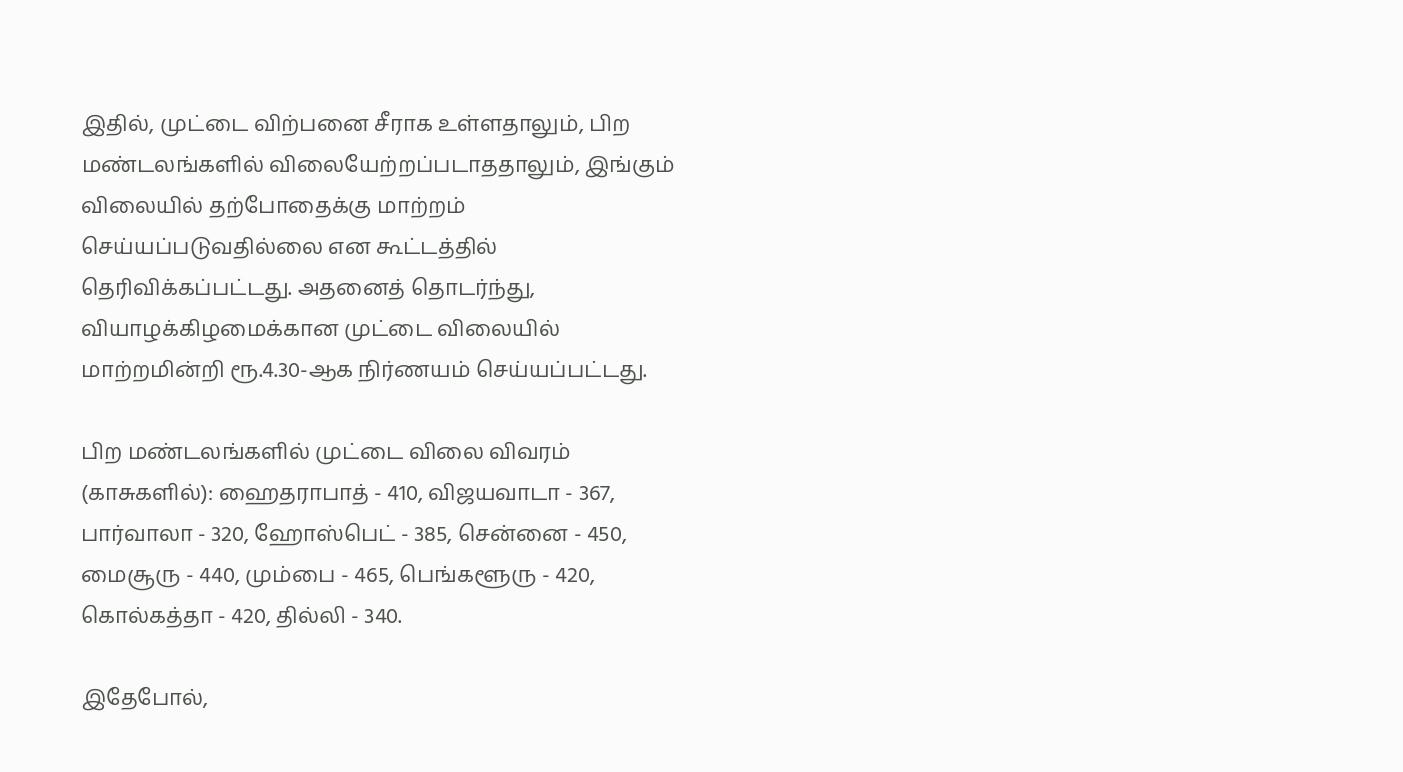இதில், முட்டை விற்பனை சீராக உள்ளதாலும், பிற மண்டலங்களில் விலையேற்றப்படாததாலும், இங்கும் விலையில் தற்போதைக்கு மாற்றம் செய்யப்படுவதில்லை என கூட்டத்தில் தெரிவிக்கப்பட்டது. அதனைத் தொடர்ந்து, வியாழக்கிழமைக்கான முட்டை விலையில் மாற்றமின்றி ரூ.4.30-ஆக நிர்ணயம் செய்யப்பட்டது.

பிற மண்டலங்களில் முட்டை விலை விவரம் (காசுகளில்): ஹைதராபாத் - 410, விஜயவாடா - 367, பார்வாலா - 320, ஹோஸ்பெட் - 385, சென்னை - 450, மைசூரு - 440, மும்பை - 465, பெங்களூரு - 420, கொல்கத்தா - 420, தில்லி - 340.

இதேபோல்,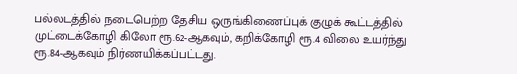பல்லடத்தில் நடைபெற்ற தேசிய ஒருங்கிணைப்புக் குழுக் கூட்டத்தில் முட்டைக்கோழி கிலோ ரூ.62-ஆகவும், கறிக்கோழி ரூ.4 விலை உயர்ந்து ரூ.84-ஆகவும் நிர்ணயிக்கப்பட்டது.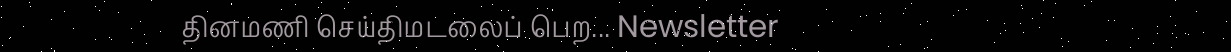தினமணி செய்திமடலைப் பெற... Newsletter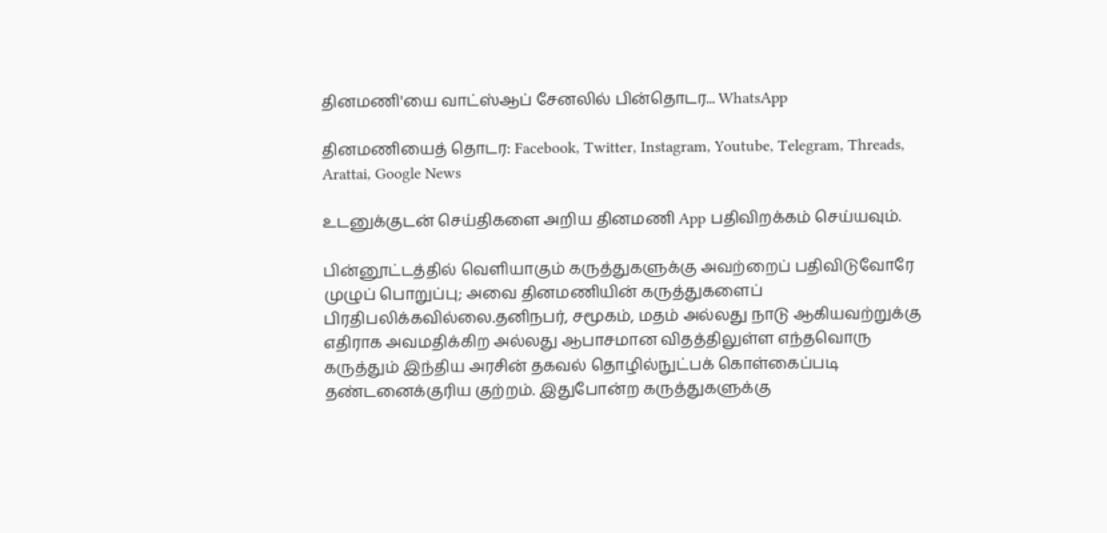தினமணி'யை வாட்ஸ்ஆப் சேனலில் பின்தொடர... WhatsApp

தினமணியைத் தொடர: Facebook, Twitter, Instagram, Youtube, Telegram, Threads, Arattai, Google News

உடனுக்குடன் செய்திகளை அறிய தினமணி App பதிவிறக்கம் செய்யவும்.

பின்னூட்டத்தில் வெளியாகும் கருத்துகளுக்கு அவற்றைப் பதிவிடுவோரே முழுப் பொறுப்பு; அவை தினமணியின் கருத்துகளைப் பிரதிபலிக்கவில்லை.தனிநபர், சமூகம், மதம் அல்லது நாடு ஆகியவற்றுக்கு எதிராக அவமதிக்கிற அல்லது ஆபாசமான விதத்திலுள்ள எந்தவொரு கருத்தும் இந்திய அரசின் தகவல் தொழில்நுட்பக் கொள்கைப்படி தண்டனைக்குரிய குற்றம். இதுபோன்ற கருத்துகளுக்கு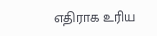எதிராக உரிய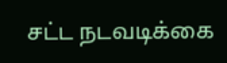சட்ட நடவடிக்கை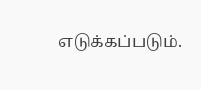எடுக்கப்படும்.